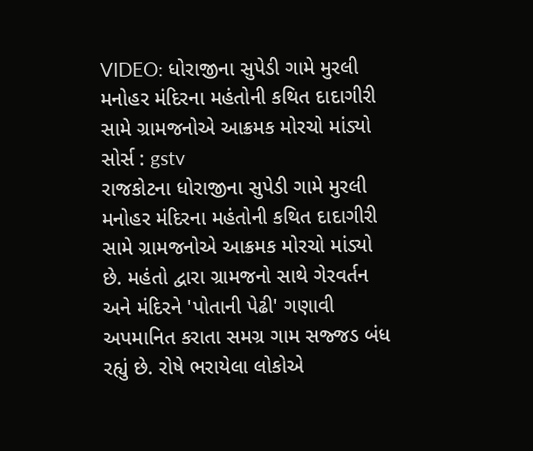VIDEO: ધોરાજીના સુપેડી ગામે મુરલી મનોહર મંદિરના મહંતોની કથિત દાદાગીરી સામે ગ્રામજનોએ આક્રમક મોરચો માંડ્યો
સોર્સ : gstv
રાજકોટના ધોરાજીના સુપેડી ગામે મુરલી મનોહર મંદિરના મહંતોની કથિત દાદાગીરી સામે ગ્રામજનોએ આક્રમક મોરચો માંડ્યો છે. મહંતો દ્વારા ગ્રામજનો સાથે ગેરવર્તન અને મંદિરને 'પોતાની પેઢી' ગણાવી અપમાનિત કરાતા સમગ્ર ગામ સજ્જડ બંધ રહ્યું છે. રોષે ભરાયેલા લોકોએ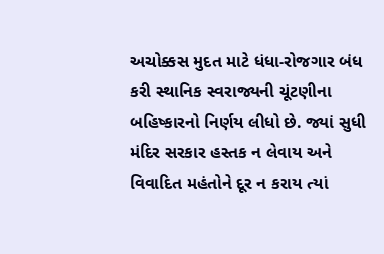અચોક્કસ મુદત માટે ધંધા-રોજગાર બંધ કરી સ્થાનિક સ્વરાજ્યની ચૂંટણીના બહિષ્કારનો નિર્ણય લીધો છે. જ્યાં સુધી મંદિર સરકાર હસ્તક ન લેવાય અને વિવાદિત મહંતોને દૂર ન કરાય ત્યાં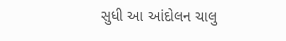સુધી આ આંદોલન ચાલુ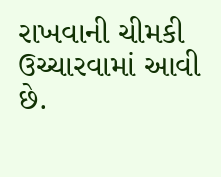રાખવાની ચીમકી ઉચ્ચારવામાં આવી છે.